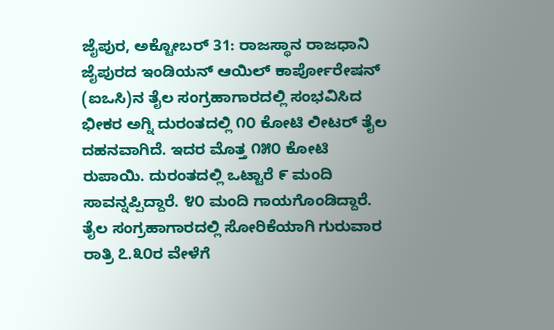ಜೈಪುರ, ಅಕ್ಟೋಬರ್ 31: ರಾಜಸ್ಥಾನ ರಾಜಧಾನಿ ಜೈಪುರದ ಇಂಡಿಯನ್ ಆಯಿಲ್ ಕಾರ್ಪೋರೇಷನ್ (ಐಒಸಿ)ನ ತೈಲ ಸಂಗ್ರಹಾಗಾರದಲ್ಲಿ ಸಂಭವಿಸಿದ ಭೀಕರ ಅಗ್ನಿ ದುರಂತದಲ್ಲಿ ೧೦ ಕೋಟಿ ಲೀಟರ್ ತೈಲ ದಹನವಾಗಿದೆ. ಇದರ ಮೊತ್ತ ೧೫೦ ಕೋಟಿ ರುಪಾಯಿ. ದುರಂತದಲ್ಲಿ ಒಟ್ಟಾರೆ ೯ ಮಂದಿ ಸಾವನ್ನಪ್ಪಿದ್ದಾರೆ. ೪೦ ಮಂದಿ ಗಾಯಗೊಂಡಿದ್ದಾರೆ. ತೈಲ ಸಂಗ್ರಹಾಗಾರದಲ್ಲಿ ಸೋರಿಕೆಯಾಗಿ ಗುರುವಾರ ರಾತ್ರಿ ೭.೩೦ರ ವೇಳೆಗೆ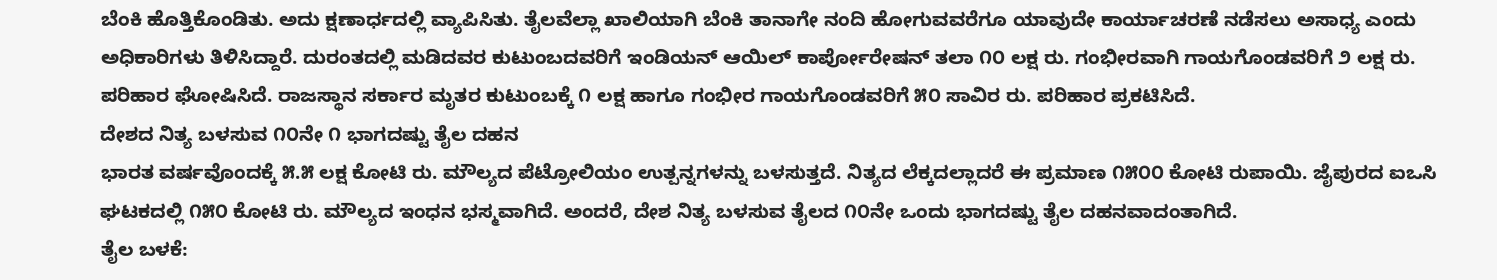ಬೆಂಕಿ ಹೊತ್ತಿಕೊಂಡಿತು. ಅದು ಕ್ಷಣಾರ್ಧದಲ್ಲಿ ವ್ಯಾಪಿಸಿತು. ತೈಲವೆಲ್ಲಾ ಖಾಲಿಯಾಗಿ ಬೆಂಕಿ ತಾನಾಗೇ ನಂದಿ ಹೋಗುವವರೆಗೂ ಯಾವುದೇ ಕಾರ್ಯಾಚರಣೆ ನಡೆಸಲು ಅಸಾಧ್ಯ ಎಂದು ಅಧಿಕಾರಿಗಳು ತಿಳಿಸಿದ್ದಾರೆ. ದುರಂತದಲ್ಲಿ ಮಡಿದವರ ಕುಟುಂಬದವರಿಗೆ ಇಂಡಿಯನ್ ಆಯಿಲ್ ಕಾರ್ಪೋರೇಷನ್ ತಲಾ ೧೦ ಲಕ್ಷ ರು. ಗಂಭೀರವಾಗಿ ಗಾಯಗೊಂಡವರಿಗೆ ೨ ಲಕ್ಷ ರು. ಪರಿಹಾರ ಘೋಷಿಸಿದೆ. ರಾಜಸ್ಥಾನ ಸರ್ಕಾರ ಮೃತರ ಕುಟುಂಬಕ್ಕೆ ೧ ಲಕ್ಷ ಹಾಗೂ ಗಂಭೀರ ಗಾಯಗೊಂಡವರಿಗೆ ೫೦ ಸಾವಿರ ರು. ಪರಿಹಾರ ಪ್ರಕಟಿಸಿದೆ.
ದೇಶದ ನಿತ್ಯ ಬಳಸುವ ೧೦ನೇ ೧ ಭಾಗದಷ್ಟು ತೈಲ ದಹನ
ಭಾರತ ವರ್ಷವೊಂದಕ್ಕೆ ೫.೫ ಲಕ್ಷ ಕೋಟಿ ರು. ಮೌಲ್ಯದ ಪೆಟ್ರೋಲಿಯಂ ಉತ್ಪನ್ನಗಳನ್ನು ಬಳಸುತ್ತದೆ. ನಿತ್ಯದ ಲೆಕ್ಕದಲ್ಲಾದರೆ ಈ ಪ್ರಮಾಣ ೧೫೦೦ ಕೋಟಿ ರುಪಾಯಿ. ಜೈಪುರದ ಐಒಸಿ ಘಟಕದಲ್ಲಿ ೧೫೦ ಕೋಟಿ ರು. ಮೌಲ್ಯದ ಇಂಧನ ಭಸ್ಮವಾಗಿದೆ. ಅಂದರೆ, ದೇಶ ನಿತ್ಯ ಬಳಸುವ ತೈಲದ ೧೦ನೇ ಒಂದು ಭಾಗದಷ್ಟು ತೈಲ ದಹನವಾದಂತಾಗಿದೆ.
ತೈಲ ಬಳಕೆ: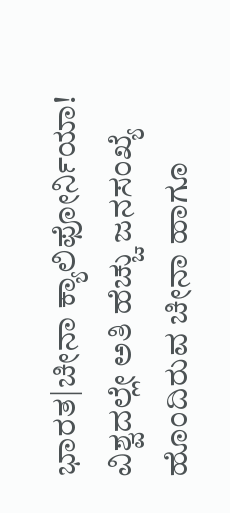ಭಾರತ|ಚೀನಾ ಕ್ಯಾಲಿಫೋರ್ನಿಯಾ!
ವಿಶ್ವದಲ್ಲೇ ಅತಿ ಹೆಚ್ಚು ಜನಸಂಖ್ಯೆ ಹೊಂದಿರುವ ಚೀನಾ ಹಾಗೂ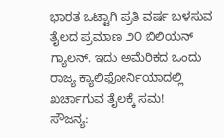ಭಾರತ ಒಟ್ಟಾಗಿ ಪ್ರತಿ ವರ್ಷ ಬಳಸುವ ತೈಲದ ಪ್ರಮಾಣ ೨೦ ಬಿಲಿಯನ್ ಗ್ಯಾಲನ್. ಇದು ಅಮೆರಿಕದ ಒಂದು ರಾಜ್ಯ ಕ್ಯಾಲಿಫೋರ್ನಿಯಾದಲ್ಲಿ ಖರ್ಚಾಗುವ ತೈಲಕ್ಕೆ ಸಮ!
ಸೌಜನ್ಯ: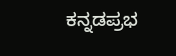ಕನ್ನಡಪ್ರಭ